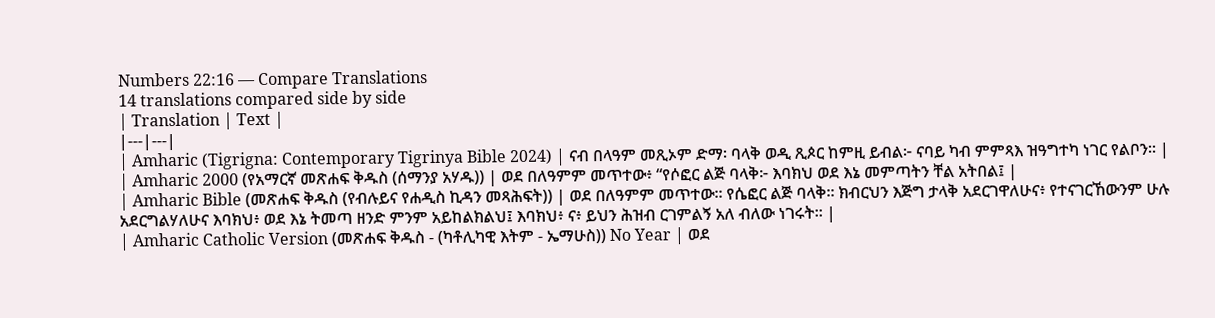Numbers 22:16 — Compare Translations
14 translations compared side by side
| Translation | Text |
|---|---|
| Amharic (Tigrigna: Contemporary Tigrinya Bible 2024) | ናብ በላዓም መጺኦም ድማ፡ ባላቅ ወዲ ጺጶር ከምዚ ይብል፦ ናባይ ካብ ምምጻእ ዝዓግተካ ነገር የልቦን። |
| Amharic 2000 (የአማርኛ መጽሐፍ ቅዱስ (ሰማንያ አሃዱ)) | ወደ በለዓምም መጥተው፥ “የሶፎር ልጅ ባላቅ፦ እባክህ ወደ እኔ መምጣትን ቸል አትበል፤ |
| Amharic Bible (መጽሐፍ ቅዱስ (የብሉይና የሐዲስ ኪዳን መጻሕፍት)) | ወደ በለዓምም መጥተው። የሴፎር ልጅ ባላቅ። ክብርህን እጅግ ታላቅ አደርገዋለሁና፥ የተናገርኸውንም ሁሉ አደርግልሃለሁና እባክህ፥ ወደ እኔ ትመጣ ዘንድ ምንም አይከልክልህ፤ እባክህ፥ ና፥ ይህን ሕዝብ ርገምልኝ አለ ብለው ነገሩት። |
| Amharic Catholic Version (መጽሐፍ ቅዱስ - (ካቶሊካዊ እትም - ኤማሁስ)) No Year | ወደ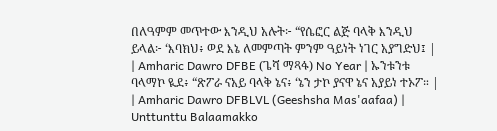በለዓምም መጥተው እንዲህ አሉት፦ “የሴፎር ልጅ ባላቅ እንዲህ ይላል፦ ‘እባክህ፥ ወደ እኔ ለመምጣት ምንም ዓይነት ነገር አያግድህ፤ |
| Amharic Dawro DFBE (ጌሻ ማጻፋ) No Year | ኡንቱንቱ ባላማኮ ዪደ፥ “ጽፖራ ናአይ ባላቅ ኔና፥ ‘ኔን ታኮ ያናዋ ኔና አያይነ ተኦፖ። |
| Amharic Dawro DFBLVL (Geeshsha Mas'aafaa) | Unttunttu Balaamakko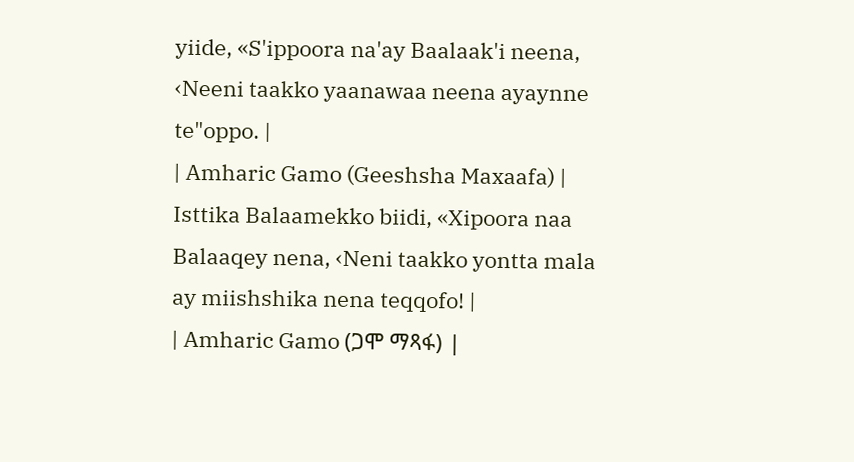yiide, «S'ippoora na'ay Baalaak'i neena, ‹Neeni taakko yaanawaa neena ayaynne te"oppo. |
| Amharic Gamo (Geeshsha Maxaafa) | Isttika Balaamekko biidi, «Xipoora naa Balaaqey nena, ‹Neni taakko yontta mala ay miishshika nena teqqofo! |
| Amharic Gamo (ጋሞ ማጻፋ) |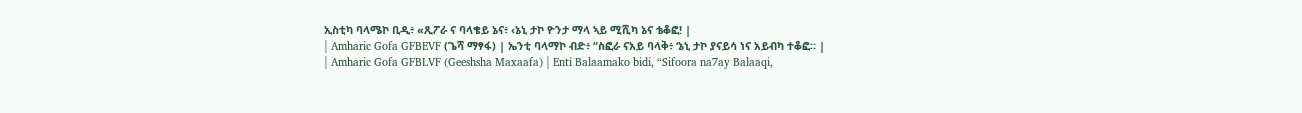ኢስቲካ ባላሜኮ ቢዲ፥ «ጺፖራ ና ባላቄይ ኔና፥ ‹ኔኒ ታኮ ዮንታ ማላ ኣይ ሚሺካ ኔና ቴቆፎ! |
| Amharic Gofa GFBEVF (ጌሻ ማፃፋ) | ኤንቲ ባላማኮ ብድ፥ “ስፎራ ናአይ ባላቅ፥ ‘ኔኒ ታኮ ያናይሳ ነና አይብካ ተቆፎ። |
| Amharic Gofa GFBLVF (Geeshsha Maxaafa) | Enti Balaamako bidi, “Sifoora na7ay Balaaqi,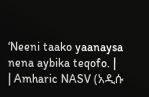‘Neeni taako yaanaysa nena aybika teqofo. |
| Amharic NASV (አዲሱ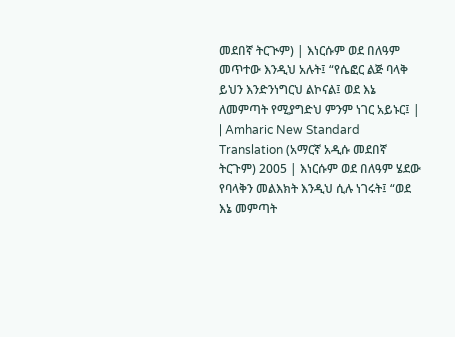መደበኛ ትርጒም) | እነርሱም ወደ በለዓም መጥተው እንዲህ አሉት፤ “የሴፎር ልጅ ባላቅ ይህን እንድንነግርህ ልኮናል፤ ወደ እኔ ለመምጣት የሚያግድህ ምንም ነገር አይኑር፤ |
| Amharic New Standard Translation (አማርኛ አዲሱ መደበኛ ትርጉም) 2005 | እነርሱም ወደ በለዓም ሄደው የባላቅን መልእክት እንዲህ ሲሉ ነገሩት፤ “ወደ እኔ መምጣት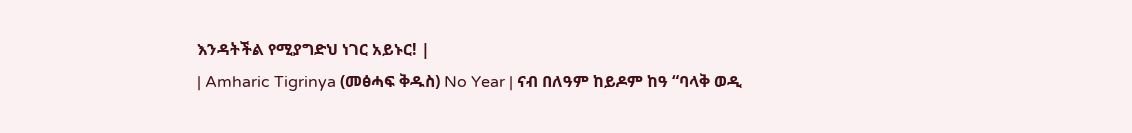እንዳትችል የሚያግድህ ነገር አይኑር! |
| Amharic Tigrinya (መፅሓፍ ቅዱስ) No Year | ናብ በለዓም ከይዶም ከዓ “ባላቅ ወዲ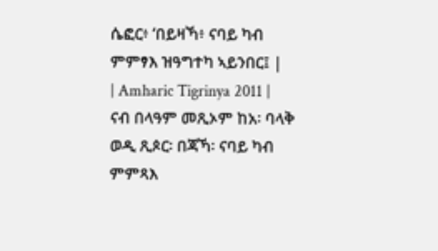ሴፎር፥ ‘በይዛኻ፥ ናባይ ካብ ምምፃእ ዝዓግተካ ኣይንበር፤ |
| Amharic Tigrinya 2011 | ናብ በላዓም መጺኦም ከአ፡ ባላቅ ወዲ ጺጶር፡ በጃኻ፡ ናባይ ካብ ምምጻእ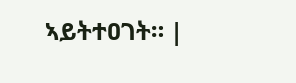ኣይትተዐገት። |